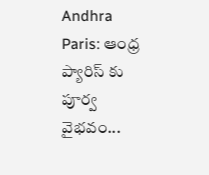Andhra Paris: ఆంధ్ర ప్యారిస్ కు పూర్వ వైభవం...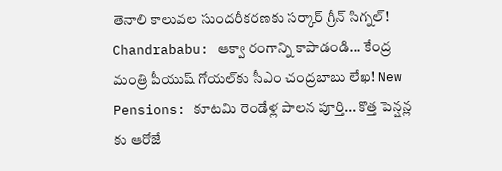తెనాలి కాలువల సుందరీకరణకు సర్కార్ గ్రీన్ సిగ్నల్! Chandrababu: ఆక్వా రంగాన్ని కాపాడండి... కేంద్ర మంత్రి పీయుష్ గోయల్‌కు సీఎం చంద్రబాబు లేఖ! New Pensions: కూటమి రెండేళ్ల పాలన పూర్తి... కొత్త పెన్షన్ల కు ఆరోజే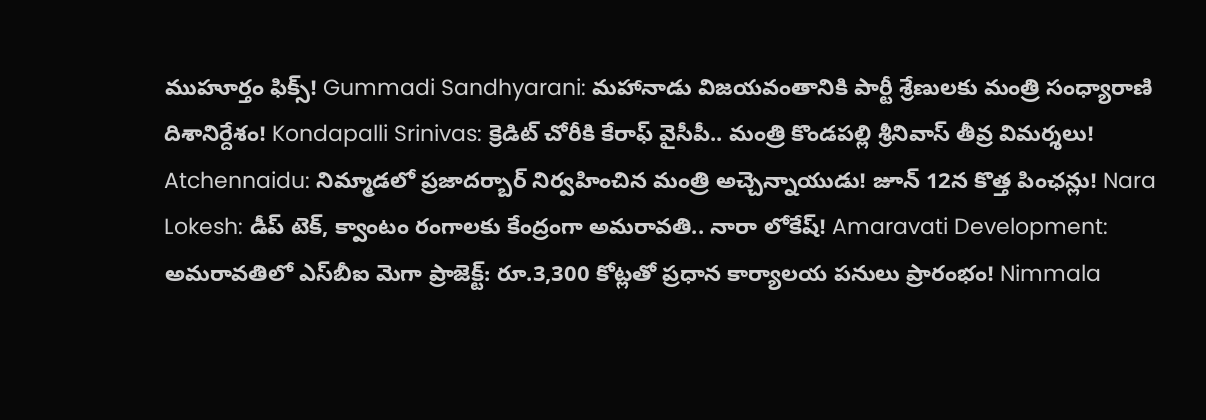ముహూర్తం ఫిక్స్! Gummadi Sandhyarani: మహానాడు విజయవంతానికి పార్టీ శ్రేణులకు మంత్రి సంధ్యారాణి దిశానిర్దేశం! Kondapalli Srinivas: క్రెడిట్ చోరీకి కేరాఫ్ వైసీపీ.. మంత్రి కొండపల్లి శ్రీనివాస్ తీవ్ర విమర్శలు! Atchennaidu: నిమ్మాడలో ప్రజాదర్బార్ నిర్వహించిన మంత్రి అచ్చెన్నాయుడు! జూన్ 12న కొత్త పింఛన్లు! Nara Lokesh: డీప్ టెక్, క్వాంటం రంగాలకు కేంద్రంగా అమరావతి.. నారా లోకేష్! Amaravati Development: అమరావతిలో ఎస్‌బీఐ మెగా ప్రాజెక్ట్: రూ.3,300 కోట్లతో ప్రధాన కార్యాలయ పనులు ప్రారంభం! Nimmala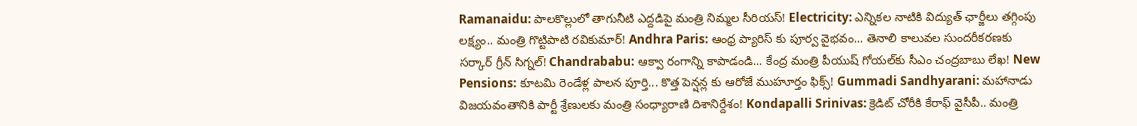Ramanaidu: పాలకొల్లులో తాగునీటి ఎద్దడిపై మంత్రి నిమ్మల సీరియస్! Electricity: ఎన్నికల నాటికి విద్యుత్ ఛార్జీలు తగ్గింపు లక్ష్యం.. మంత్రి గొట్టిపాటి రవికుమార్! Andhra Paris: ఆంధ్ర ప్యారిస్ కు పూర్వ వైభవం... తెనాలి కాలువల సుందరీకరణకు సర్కార్ గ్రీన్ సిగ్నల్! Chandrababu: ఆక్వా రంగాన్ని కాపాడండి... కేంద్ర మంత్రి పీయుష్ గోయల్‌కు సీఎం చంద్రబాబు లేఖ! New Pensions: కూటమి రెండేళ్ల పాలన పూర్తి... కొత్త పెన్షన్ల కు ఆరోజే ముహూర్తం ఫిక్స్! Gummadi Sandhyarani: మహానాడు విజయవంతానికి పార్టీ శ్రేణులకు మంత్రి సంధ్యారాణి దిశానిర్దేశం! Kondapalli Srinivas: క్రెడిట్ చోరీకి కేరాఫ్ వైసీపీ.. మంత్రి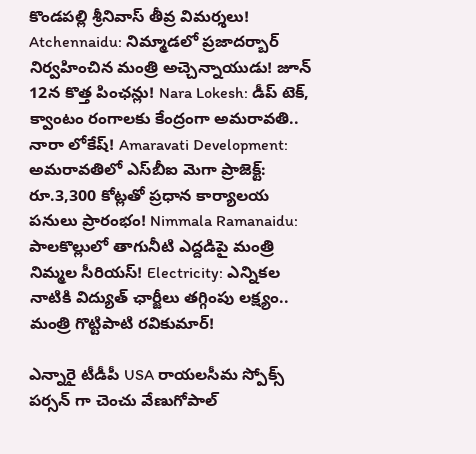కొండపల్లి శ్రీనివాస్ తీవ్ర విమర్శలు! Atchennaidu: నిమ్మాడలో ప్రజాదర్బార్ నిర్వహించిన మంత్రి అచ్చెన్నాయుడు! జూన్ 12న కొత్త పింఛన్లు! Nara Lokesh: డీప్ టెక్, క్వాంటం రంగాలకు కేంద్రంగా అమరావతి.. నారా లోకేష్! Amaravati Development: అమరావతిలో ఎస్‌బీఐ మెగా ప్రాజెక్ట్: రూ.3,300 కోట్లతో ప్రధాన కార్యాలయ పనులు ప్రారంభం! Nimmala Ramanaidu: పాలకొల్లులో తాగునీటి ఎద్దడిపై మంత్రి నిమ్మల సీరియస్! Electricity: ఎన్నికల నాటికి విద్యుత్ ఛార్జీలు తగ్గింపు లక్ష్యం.. మంత్రి గొట్టిపాటి రవికుమార్!

ఎన్నారై టీడీపీ USA రాయలసీమ స్పోక్స్ పర్సన్ గా చెంచు వేణుగోపాల్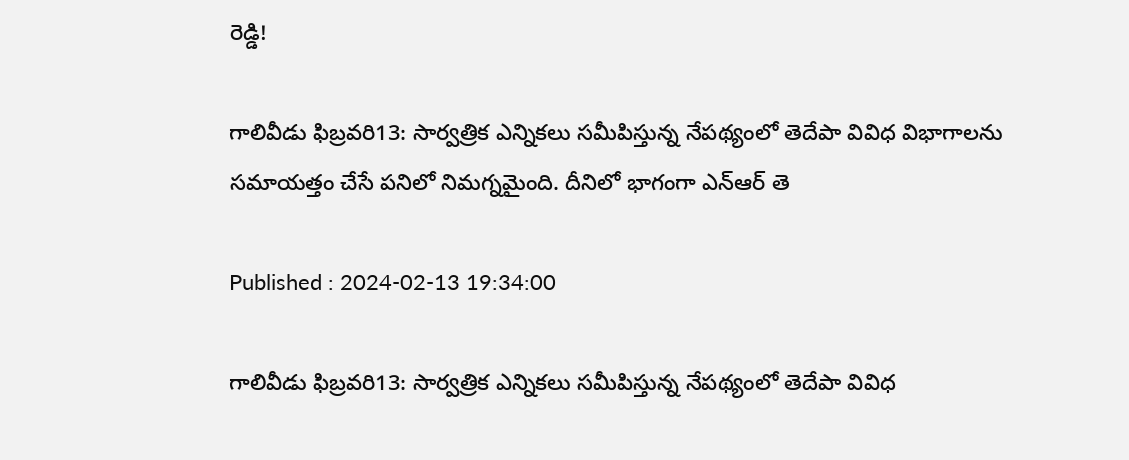రెడ్డి!

గాలివీడు ఫిబ్రవరి13: సార్వత్రిక ఎన్నికలు సమీపిస్తున్న నేపథ్యంలో తెదేపా వివిధ విభాగాలను సమాయత్తం చేసే పనిలో నిమగ్నమైంది. దీనిలో భాగంగా ఎన్‌ఆర్‌ తె

Published : 2024-02-13 19:34:00

గాలివీడు ఫిబ్రవరి13: సార్వత్రిక ఎన్నికలు సమీపిస్తున్న నేపథ్యంలో తెదేపా వివిధ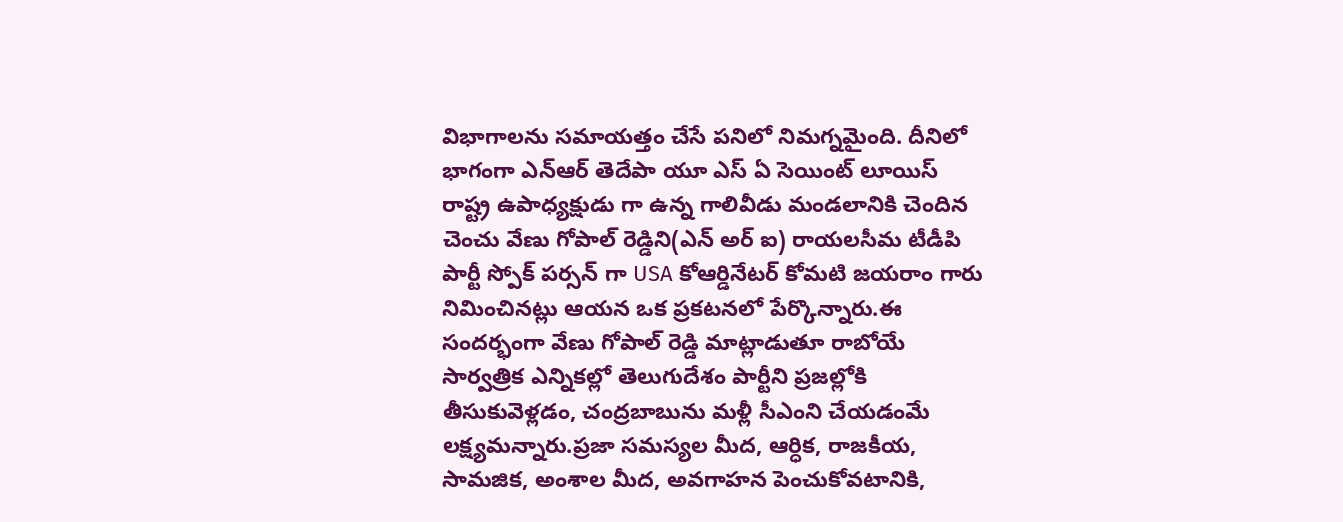విభాగాలను సమాయత్తం చేసే పనిలో నిమగ్నమైంది. దీనిలో భాగంగా ఎన్‌ఆర్‌ తెదేపా యూ ఎస్ ఏ సెయింట్ లూయిస్ రాష్ట్ర ఉపాధ్యక్షుడు గా ఉన్న గాలివీడు మండలానికి చెందిన చెంచు వేణు గోపాల్ రెడ్డిని(ఎన్ అర్ ఐ) రాయలసీమ టీడీపి పార్టీ స్పోక్ పర్సన్ గా USA కోఆర్డినేటర్ కోమటి జయరాం గారు నిమించినట్లు ఆయన ఒక ప్రకటనలో పేర్కొన్నారు.ఈ సందర్భంగా వేణు గోపాల్ రెడ్డి మాట్లాడుతూ రాబోయే సార్వత్రిక ఎన్నికల్లో తెలుగుదేశం పార్టీని ప్రజల్లోకి తీసుకువెళ్లడం, చంద్రబాబును మళ్లీ సీఎంని చేయడంమే లక్ష్యమన్నారు.ప్రజా సమస్యల మీద, ఆర్ధిక, రాజకీయ, సామజిక, అంశాల మీద, అవగాహన పెంచుకోవటానికి,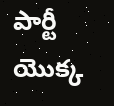పార్టీ యొక్క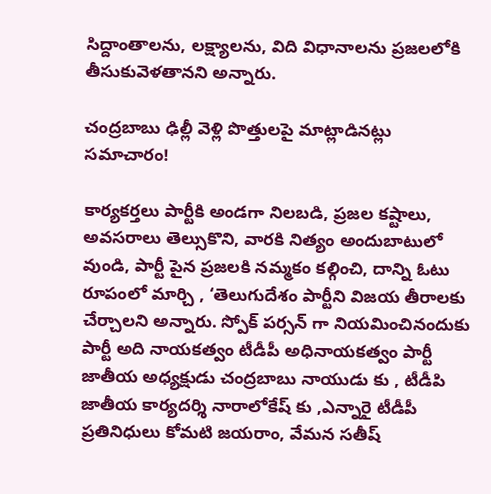సిద్దాంతాలను, లక్ష్యాలను, విది విధానాలను ప్రజలలోకి తీసుకువెళతానని అన్నారు.

చంద్రబాబు ఢిల్లీ వెళ్లి పొత్తులపై మాట్లాడినట్లు సమాచారం!

కార్యకర్తలు పార్టీకి అండగా నిలబడి, ప్రజల కష్టాలు, అవసరాలు తెల్సుకొని, వారకి నిత్యం అందుబాటులో వుండి, పార్టీ పైన ప్రజలకి నమ్మకం కల్గించి, దాన్ని ఓటు రూపంలో మార్చి , ‘తెలుగుదేశం పార్టీని విజయ తీరాలకు చేర్చాలని అన్నారు. స్పోక్ పర్సన్ గా నియమించినందుకు పార్టీ అది నాయకత్వం టీడీపీ అధినాయకత్వం పార్టీ జాతీయ అధ్యక్షుడు చంద్రబాబు నాయుడు కు , టీడీపి జాతీయ కార్యదర్శి నారాలోకేష్ కు ,ఎన్నారై టీడీపీ ప్రతినిధులు కోమటి జయరాం, వేమన సతీష్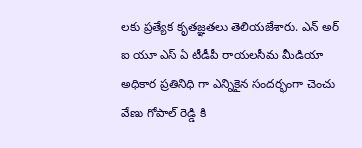లకు ప్రత్యేక కృతజ్ఞతలు తెలియజేశారు. ఎన్ అర్ ఐ యూ ఎస్ ఏ టీడీపీ రాయలసీమ మీడియా అధికార ప్రతినిధి గా ఎన్నికైన సందర్భంగా చెంచు వేణు గోపాల్ రెడ్డి కి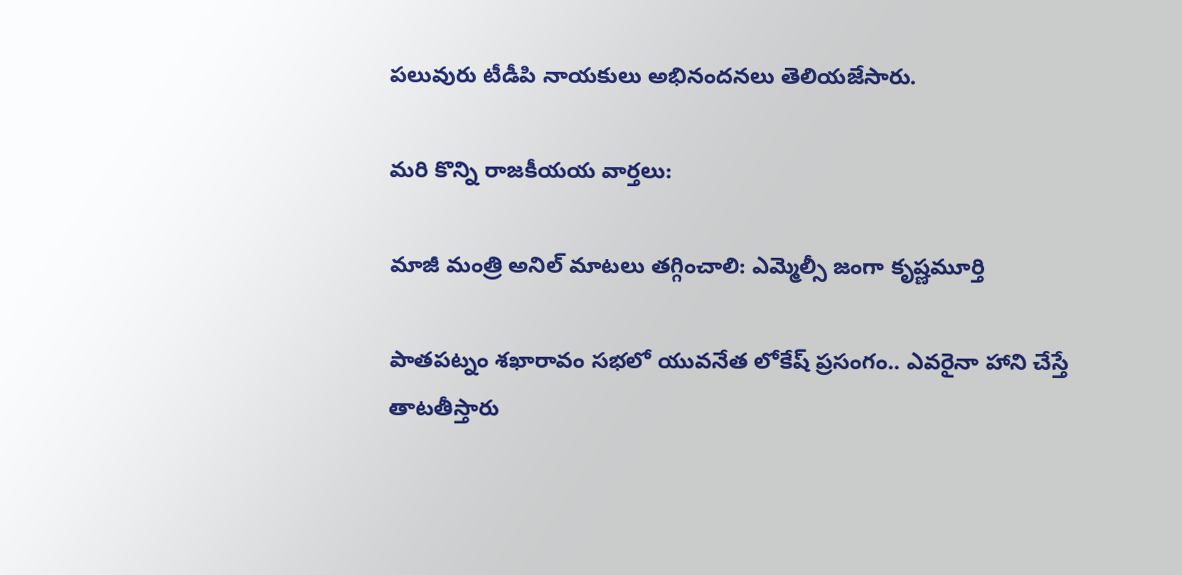పలువురు టీడీపి నాయకులు అభినందనలు తెలియజేసారు.

మరి కొన్ని రాజకీయయ వార్తలు:

మాజీ మంత్రి అనిల్ మాటలు తగ్గించాలి: ఎమ్మెల్సీ జంగా కృష్ణమూర్తి

పాతపట్నం శఖారావం సభలో యువనేత లోకేష్ ప్రసంగం.. ఎవరైనా హాని చేస్తే తాటతీస్తారు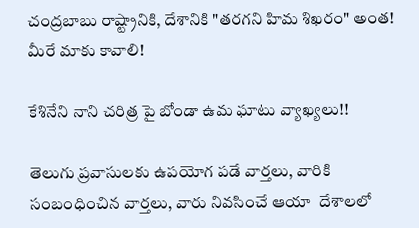చంద్రబాబు రాష్ట్రానికి, దేశానికి "తరగని హిమ శిఖరం" అంత! మీరే మాకు కావాలి!

కేశినేని నాని చరిత్ర పై బోండా ఉమ ఘాటు వ్యాఖ్యలు!!

తెలుగు ప్రవాసులకు ఉపయోగ పడే వార్తలు, వారికి  సంబంధించిన వార్తలు, వారు నివసించే ఆయా  దేశాలలో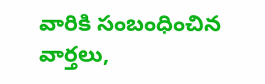వారికి సంబంధించిన వార్తలు,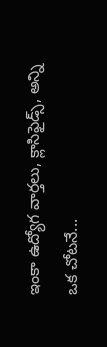ఇంకా ఉద్యోగ వార్తలు, క్లాసిఫైడ్స్, అన్ని ఒక చోటనే...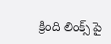క్రింది లింక్స్ పై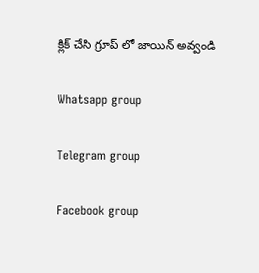క్లిక్ చేసి గ్రూప్ లో జాయిన్ అవ్వండి

Whatsapp group

Telegram group

Facebook group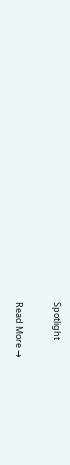Spotlight

Read More →